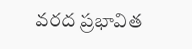వరద ప్రభావిత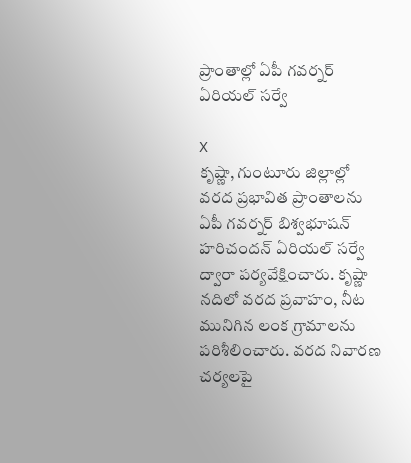ప్రాంతాల్లో ఏపీ గవర్నర్ ఏరియల్ సర్వే

X
కృష్ణా, గుంటూరు జిల్లాల్లో వరద ప్రభావిత ప్రాంతాలను ఏపీ గవర్నర్ బిశ్వభూషన్ హరిచందన్ ఏరియల్ సర్వే ద్వారా పర్యవేక్షించారు. కృష్ణా నదిలో వరద ప్రవాహం, నీట మునిగిన లంక గ్రామాలను పరిశీలించారు. వరద నివారణ చర్యలపై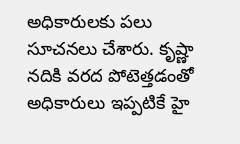అధికారులకు పలు సూచనలు చేశారు. కృష్ణా నదికి వరద పోటెత్తడంతో అధికారులు ఇప్పటికే హై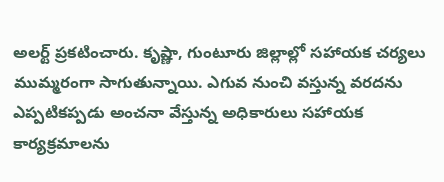అలర్ట్ ప్రకటించారు. కృష్ణా, గుంటూరు జిల్లాల్లో సహాయక చర్యలు ముమ్మరంగా సాగుతున్నాయి. ఎగువ నుంచి వస్తున్న వరదను ఎప్పటికప్పడు అంచనా వేస్తున్న అధికారులు సహాయక కార్యక్రమాలను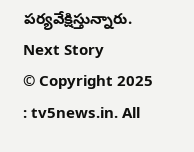పర్యవేక్షిస్తున్నారు.
Next Story
© Copyright 2025 : tv5news.in. All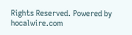Rights Reserved. Powered by hocalwire.com